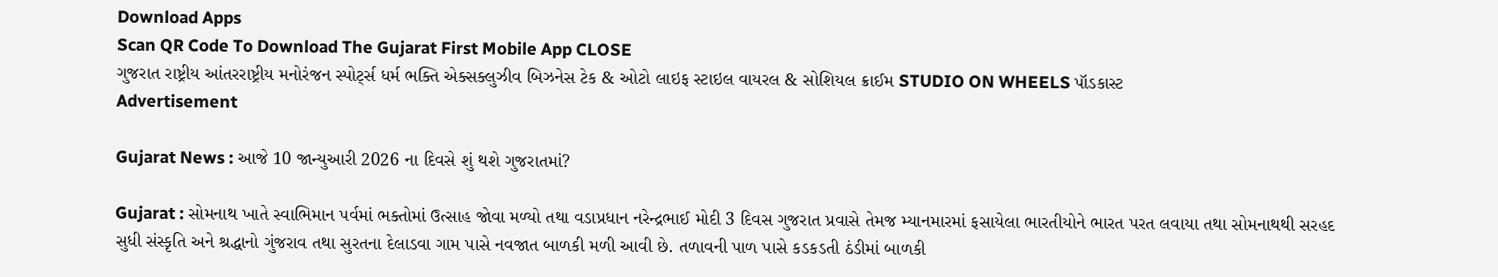Download Apps
Scan QR Code To Download The Gujarat First Mobile App CLOSE
ગુજરાત રાષ્ટ્રીય આંતરરાષ્ટ્રીય મનોરંજન સ્પોર્ટ્સ ધર્મ ભક્તિ એક્સક્લુઝીવ બિઝનેસ ટેક & ઓટો લાઇફ સ્ટાઇલ વાયરલ & સોશિયલ ક્રાઈમ STUDIO ON WHEELS પૉડકાસ્ટ
Advertisement

Gujarat News : આજે 10 જાન્યુઆરી 2026 ના દિવસે શું થશે ગુજરાતમાં?

Gujarat : સોમનાથ ખાતે સ્વાભિમાન પર્વમાં ભક્તોમાં ઉત્સાહ જોવા મળ્યો તથા વડાપ્રધાન નરેન્દ્રભાઈ મોદી 3 દિવસ ગુજરાત પ્રવાસે તેમજ મ્યાનમારમાં ફસાયેલા ભારતીયોને ભારત પરત લવાયા તથા સોમનાથથી સરહદ સુધી સંસ્કૃતિ અને શ્રદ્ધાનો ગુંજરાવ તથા સુરતના દેલાડવા ગામ પાસે નવજાત બાળકી મળી આવી છે. તળાવની પાળ પાસે કડકડતી ઠંડીમાં બાળકી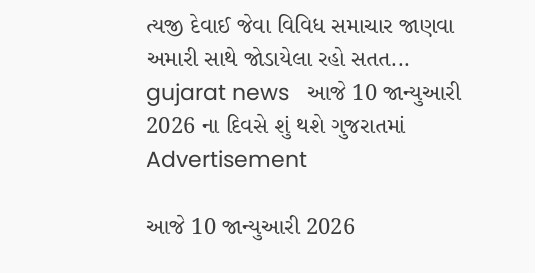ત્યજી દેવાઈ જેવા વિવિધ સમાચાર જાણવા અમારી સાથે જોડાયેલા રહો સતત...
gujarat news   આજે 10 જાન્યુઆરી 2026 ના દિવસે શું થશે ગુજરાતમાં
Advertisement

આજે 10 જાન્યુઆરી 2026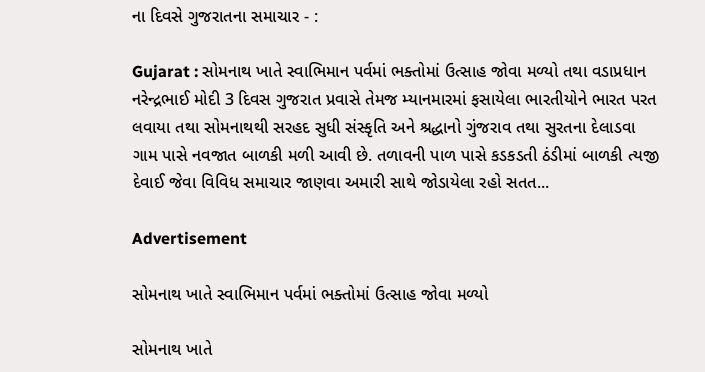ના દિવસે ગુજરાતના સમાચાર - :

Gujarat : સોમનાથ ખાતે સ્વાભિમાન પર્વમાં ભક્તોમાં ઉત્સાહ જોવા મળ્યો તથા વડાપ્રધાન નરેન્દ્રભાઈ મોદી 3 દિવસ ગુજરાત પ્રવાસે તેમજ મ્યાનમારમાં ફસાયેલા ભારતીયોને ભારત પરત લવાયા તથા સોમનાથથી સરહદ સુધી સંસ્કૃતિ અને શ્રદ્ધાનો ગુંજરાવ તથા સુરતના દેલાડવા ગામ પાસે નવજાત બાળકી મળી આવી છે. તળાવની પાળ પાસે કડકડતી ઠંડીમાં બાળકી ત્યજી દેવાઈ જેવા વિવિધ સમાચાર જાણવા અમારી સાથે જોડાયેલા રહો સતત...

Advertisement

સોમનાથ ખાતે સ્વાભિમાન પર્વમાં ભક્તોમાં ઉત્સાહ જોવા મળ્યો

સોમનાથ ખાતે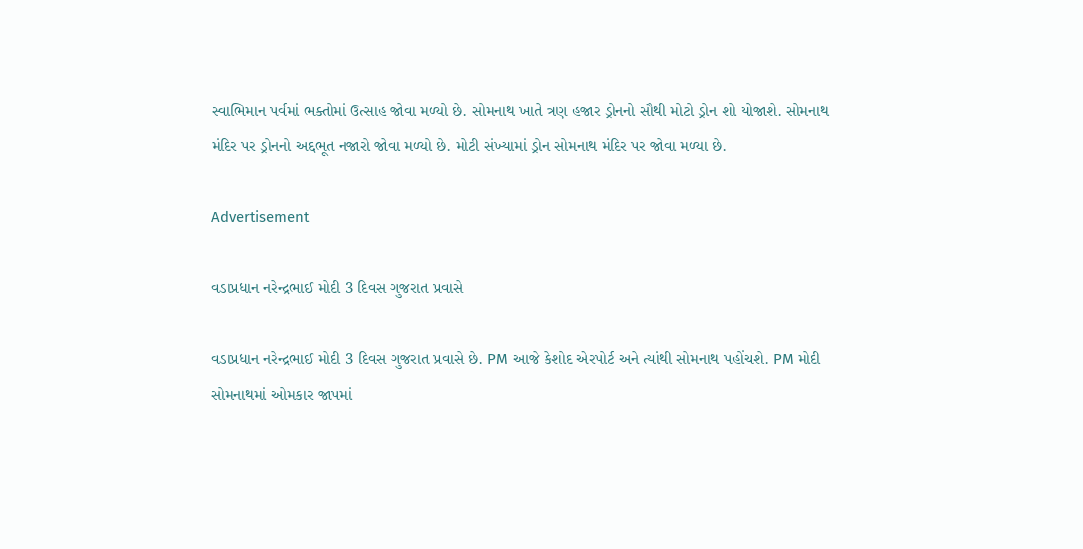સ્વાભિમાન પર્વમાં ભક્તોમાં ઉત્સાહ જોવા મળ્યો છે. સોમનાથ ખાતે ત્રણ હજાર ડ્રોનનો સૌથી મોટો ડ્રોન શો યોજાશે. સોમનાથ મંદિર પર ડ્રોનનો અદ્દભૂત નજારો જોવા મળ્યો છે. મોટી સંખ્યામાં ડ્રોન સોમનાથ મંદિર પર જોવા મળ્યા છે.

Advertisement

વડાપ્રધાન નરેન્દ્રભાઈ મોદી 3 દિવસ ગુજરાત પ્રવાસે

વડાપ્રધાન નરેન્દ્રભાઈ મોદી 3 દિવસ ગુજરાત પ્રવાસે છે. PM આજે કેશોદ એરપોર્ટ અને ત્યાંથી સોમનાથ પહોંચશે. PM મોદી સોમનાથમાં ઓમકાર જાપમાં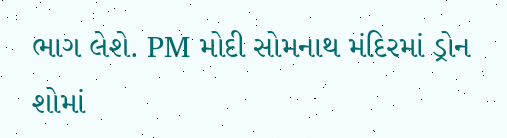ભાગ લેશે. PM મોદી સોમનાથ મંદિરમાં ડ્રોન શોમાં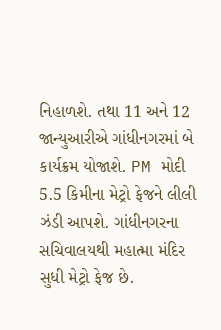નિહાળશે. તથા 11 અને 12 જાન્યુઆરીએ ગાંધીનગરમાં બે કાર્યક્રમ યોજાશે. PM મોદી 5.5 કિમીના મેટ્રો ફેજને લીલી ઝંડી આપશે. ગાંધીનગરના સચિવાલયથી મહાત્મા મંદિર સુધી મેટ્રો ફેજ છે.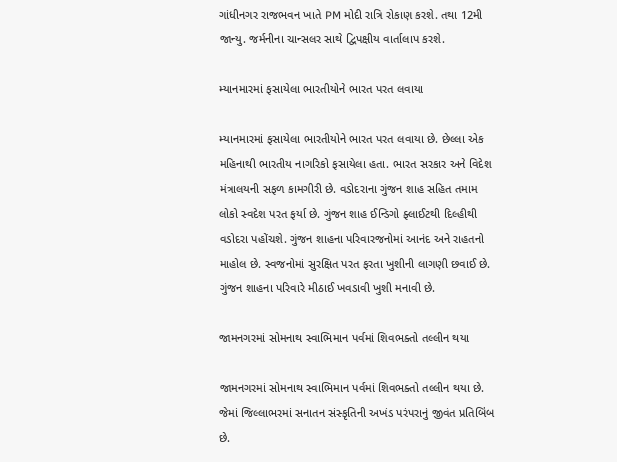ગાંધીનગર રાજભવન ખાતે PM મોદી રાત્રિ રોકાણ કરશે. તથા 12મી જાન્યુ. જર્મનીના ચાન્સલર સાથે દ્વિપક્ષીય વાર્તાલાપ કરશે.

મ્યાનમારમાં ફસાયેલા ભારતીયોને ભારત પરત લવાયા

મ્યાનમારમાં ફસાયેલા ભારતીયોને ભારત પરત લવાયા છે. છેલ્લા એક મહિનાથી ભારતીય નાગરિકો ફસાયેલા હતા. ભારત સરકાર અને વિદેશ મંત્રાલયની સફળ કામગીરી છે. વડોદરાના ગુંજન શાહ સહિત તમામ લોકો સ્વદેશ પરત ફર્યા છે. ગુંજન શાહ ઈન્ડિગો ફ્લાઈટથી દિલ્હીથી વડોદરા પહોંચશે. ગુંજન શાહના પરિવારજનોમાં આનંદ અને રાહતનો માહોલ છે. સ્વજનોમાં સુરક્ષિત પરત ફરતા ખુશીની લાગણી છવાઈ છે. ગુંજન શાહના પરિવારે મીઠાઈ ખવડાવી ખુશી મનાવી છે.

જામનગરમાં સોમનાથ સ્વાભિમાન પર્વમાં શિવભક્તો તલ્લીન થયા

જામનગરમાં સોમનાથ સ્વાભિમાન પર્વમાં શિવભક્તો તલ્લીન થયા છે. જેમાં જિલ્લાભરમાં સનાતન સંસ્કૃતિની અખંડ પરંપરાનું જીવંત પ્રતિબિંબ છે.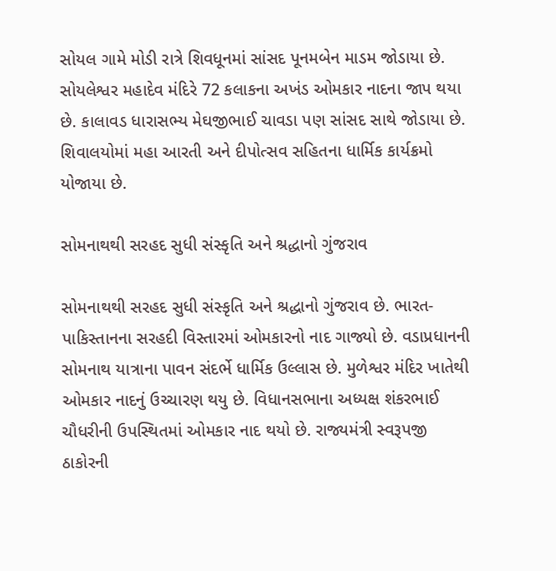સોયલ ગામે મોડી રાત્રે શિવધૂનમાં સાંસદ પૂનમબેન માડમ જોડાયા છે. સોયલેશ્વર મહાદેવ મંદિરે 72 કલાકના અખંડ ઓમકાર નાદના જાપ થયા છે. કાલાવડ ધારાસભ્ય મેઘજીભાઈ ચાવડા પણ સાંસદ સાથે જોડાયા છે. શિવાલયોમાં મહા આરતી અને દીપોત્સવ સહિતના ધાર્મિક કાર્યક્રમો યોજાયા છે.

સોમનાથથી સરહદ સુધી સંસ્કૃતિ અને શ્રદ્ધાનો ગુંજરાવ

સોમનાથથી સરહદ સુધી સંસ્કૃતિ અને શ્રદ્ધાનો ગુંજરાવ છે. ભારત-પાકિસ્તાનના સરહદી વિસ્તારમાં ઓમકારનો નાદ ગાજ્યો છે. વડાપ્રધાનની સોમનાથ યાત્રાના પાવન સંદર્ભે ધાર્મિક ઉલ્લાસ છે. મુળેશ્વર મંદિર ખાતેથી ઓમકાર નાદનું ઉચ્ચારણ થયુ છે. વિધાનસભાના અધ્યક્ષ શંકરભાઈ ચૌધરીની ઉપસ્થિતમાં ઓમકાર નાદ થયો છે. રાજ્યમંત્રી સ્વરૂપજી ઠાકોરની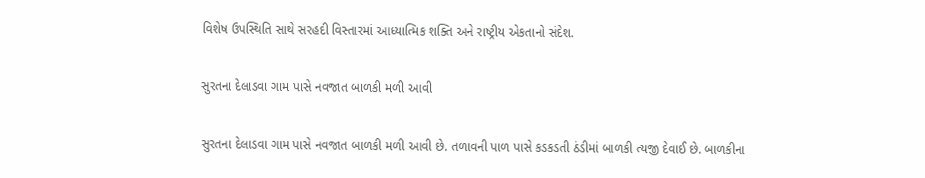વિશેષ ઉપસ્થિતિ સાથે સરહદી વિસ્તારમાં આધ્યાત્મિક શક્તિ અને રાષ્ટ્રીય એકતાનો સંદેશ.

સુરતના દેલાડવા ગામ પાસે નવજાત બાળકી મળી આવી

સુરતના દેલાડવા ગામ પાસે નવજાત બાળકી મળી આવી છે. તળાવની પાળ પાસે કડકડતી ઠંડીમાં બાળકી ત્યજી દેવાઈ છે. બાળકીના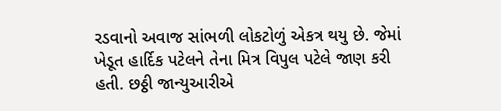રડવાનો અવાજ સાંભળી લોકટોળું એકત્ર થયુ છે. જેમાં ખેડૂત હાર્દિક પટેલને તેના મિત્ર વિપુલ પટેલે જાણ કરી હતી. છઠ્ઠી જાન્યુઆરીએ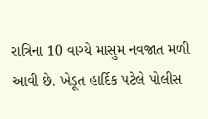રાત્રિના 10 વાગ્યે માસુમ નવજાત મળી આવી છે. ખેડૂત હાર્દિક પટેલે પોલીસ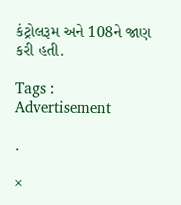કંટ્રોલરૂમ અને 108ને જાણ કરી હતી.

Tags :
Advertisement

.

×